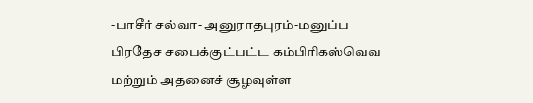-பாசீர் சல்வா- அனுராதபுரம்-மனுப்ப பிரதேச சபைக்குட்பட்ட கம்பிரிகஸ்வெவ மற்றும் அதனைச் சூழவுள்ள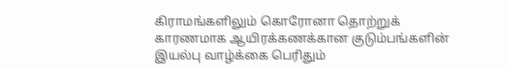கிராமங்களிலும் கொரோனா தொற்றுக் காரணமாக ஆயிரக்கணக்கான குடும்பங்களின் இயல்பு வாழ்க்கை பெரிதும்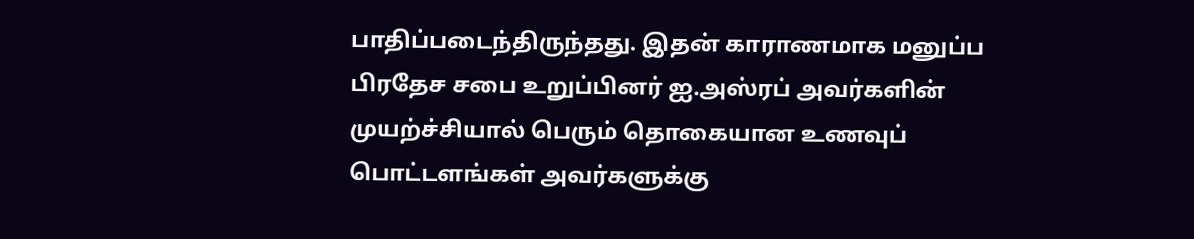பாதிப்படைந்திருந்தது. இதன் காராணமாக மனுப்ப பிரதேச சபை உறுப்பினர் ஐ.அஸ்ரப் அவர்களின் முயற்ச்சியால் பெரும் தொகையான உணவுப் பொட்டளங்கள் அவர்களுக்கு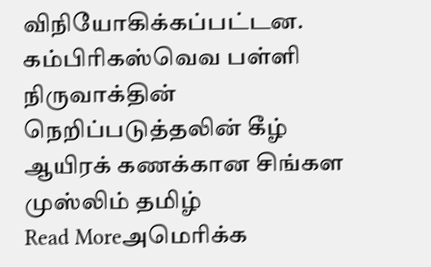விநியோகிக்கப்பட்டன. கம்பிரிகஸ்வெவ பள்ளி நிருவாக்தின் நெறிப்படுத்தலின் கீழ் ஆயிரக் கணக்கான சிங்கள முஸ்லிம் தமிழ்
Read Moreஅமெரிக்க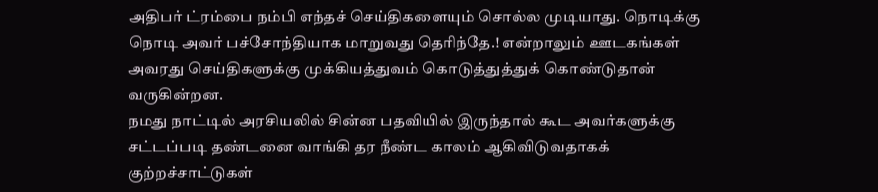அதிபர் ட்ரம்பை நம்பி எந்தச் செய்திகளையும் சொல்ல முடியாது. நொடிக்கு நொடி அவர் பச்சோந்தியாக மாறுவது தெரிந்தே.! என்றாலும் ஊடகங்கள் அவரது செய்திகளுக்கு முக்கியத்துவம் கொடுத்துத்துக் கொண்டுதான் வருகின்றன.
நமது நாட்டில் அரசியலில் சின்ன பதவியில் இருந்தால் கூட அவர்களுக்கு சட்டப்படி தண்டனை வாங்கி தர நீண்ட காலம் ஆகிவிடுவதாகக் குற்றச்சாட்டுகள்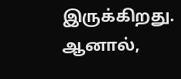இருக்கிறது. ஆனால்,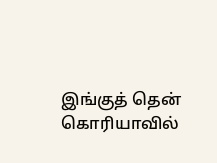இங்குத் தென் கொரியாவில்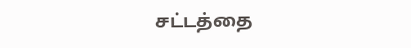சட்டத்தை